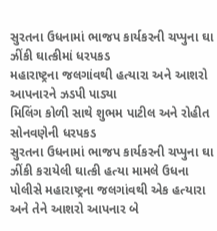સુરતના ઉધનામાં ભાજપ કાર્યકરની ચપ્પુના ઘા ઝીંકી ઘાત્કીમાં ધરપકડ
મહારાષ્ટ્રના જલગાંવથી હત્યારા અને આશરો આપનારને ઝડપી પાડ્યા
મિલિંગ કોળી સાથે શુભમ પાટીલ અને રોહીત સોનવણેની ધરપકડ
સુરતના ઉધનામાં ભાજપ કાર્યકરની ચપ્પુના ઘા ઝીંકી કરાયેલી ઘાત્કી હત્યા મામલે ઉધના પોલીસે મહારાષ્ટ્રના જલગાંવથી એક હત્યારા અને તેને આશરો આપનાર બે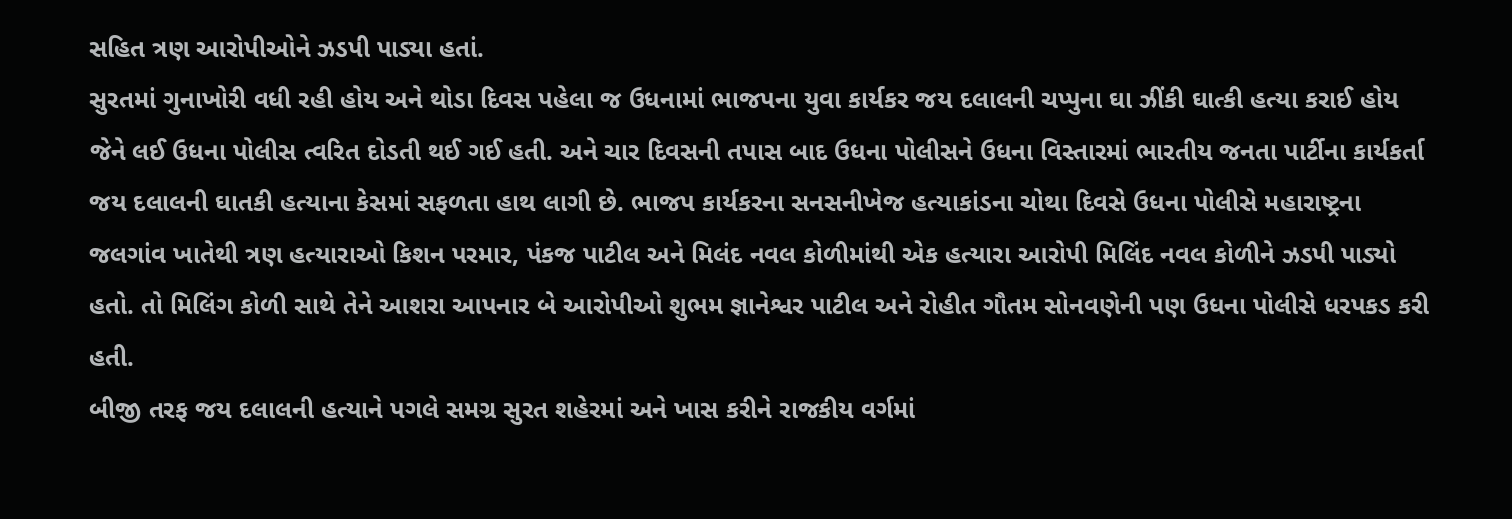સહિત ત્રણ આરોપીઓને ઝડપી પાડ્યા હતાં.
સુરતમાં ગુનાખોરી વધી રહી હોય અને થોડા દિવસ પહેલા જ ઉધનામાં ભાજપના યુવા કાર્યકર જય દલાલની ચપ્પુના ઘા ઝીંકી ઘાત્કી હત્યા કરાઈ હોય જેને લઈ ઉધના પોલીસ ત્વરિત દોડતી થઈ ગઈ હતી. અને ચાર દિવસની તપાસ બાદ ઉધના પોલીસને ઉધના વિસ્તારમાં ભારતીય જનતા પાર્ટીના કાર્યકર્તા જય દલાલની ઘાતકી હત્યાના કેસમાં સફળતા હાથ લાગી છે. ભાજપ કાર્યકરના સનસનીખેજ હત્યાકાંડના ચોથા દિવસે ઉધના પોલીસે મહારાષ્ટ્રના જલગાંવ ખાતેથી ત્રણ હત્યારાઓ કિશન પરમાર, પંકજ પાટીલ અને મિલંદ નવલ કોળીમાંથી એક હત્યારા આરોપી મિલિંદ નવલ કોળીને ઝડપી પાડ્યો હતો. તો મિલિંગ કોળી સાથે તેને આશરા આપનાર બે આરોપીઓ શુભમ જ્ઞાનેશ્વર પાટીલ અને રોહીત ગૌતમ સોનવણેની પણ ઉધના પોલીસે ધરપકડ કરી હતી.
બીજી તરફ જય દલાલની હત્યાને પગલે સમગ્ર સુરત શહેરમાં અને ખાસ કરીને રાજકીય વર્ગમાં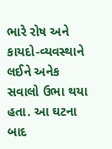ભારે રોષ અને કાયદો-વ્યવસ્થાને લઈને અનેક સવાલો ઉભા થયા હતા. આ ઘટના બાદ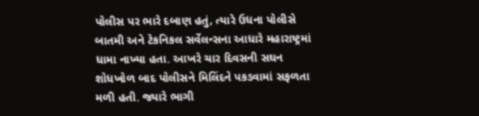પોલીસ પર ભારે દબાણ હતું, ત્યારે ઉધના પોલીસે બાતમી અને ટેકનિકલ સર્વેલન્સના આધારે મહારાષ્ટ્રમાં ધામા નાખ્યા હતા. આખરે ચાર દિવસની સઘન શોધખોળ બાદ પોલીસને મિલિંદને પકડવામાં સફળતા મળી હતી. જ્યારે ભાગી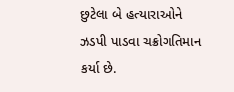છુટેલા બે હત્યારાઓને ઝડપી પાડવા ચક્રોગતિમાન કર્યા છે.